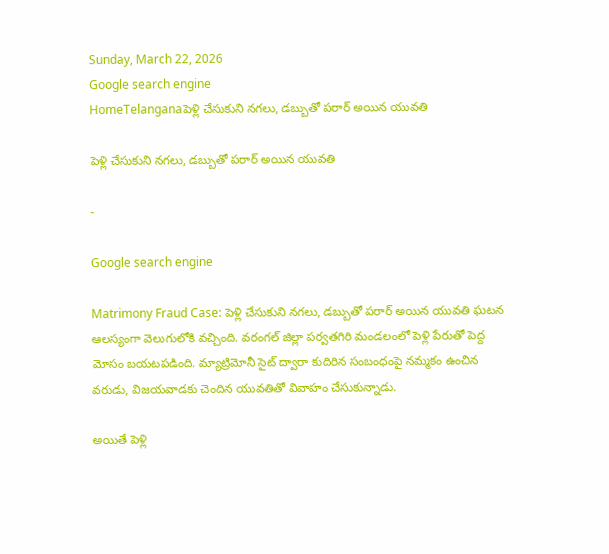Sunday, March 22, 2026
Google search engine
HomeTelanganaపెళ్లి చేసుకుని నగలు, డబ్బుతో పరార్ అయిన యువతి

పెళ్లి చేసుకుని నగలు, డబ్బుతో పరార్ అయిన యువతి

-

Google search engine

Matrimony Fraud Case: పెళ్లి చేసుకుని నగలు, డబ్బుతో పరార్ అయిన యువతి ఘటన ఆలస్యంగా వెలుగులోకి వచ్చింది. వరంగల్ జిల్లా పర్వతగిరి మండలంలో పెళ్లి పేరుతో పెద్ద మోసం బయటపడింది. మ్యాట్రిమోనీ సైట్ ద్వారా కుదిరిన సంబంధంపై నమ్మకం ఉంచిన వరుడు, విజయవాడకు చెందిన యువతితో వివాహం చేసుకున్నాడు.

అయితే పెళ్లి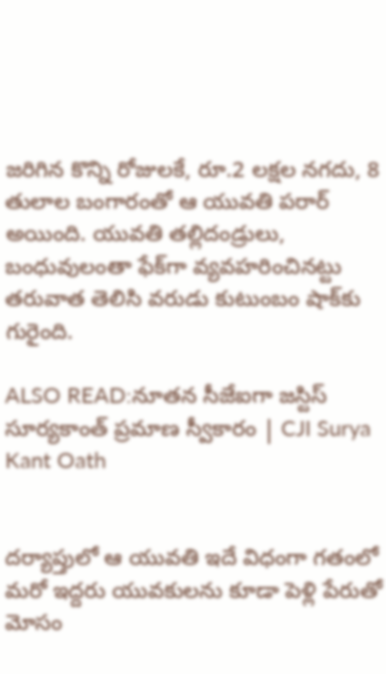జరిగిన కొన్ని రోజులకే, రూ.2 లక్షల నగదు, 8 తులాల బంగారంతో ఆ యువతి పరార్ అయింది. యువతి తల్లిదండ్రులు, బంధువులంతా ఫేక్‌గా వ్యవహరించినట్టు తరువాత తెలిసి వరుడు కుటుంబం షాక్‌కు గురైంది.

ALSO READ:నూతన సీజేఐగా జస్టిస్ సూర్యకాంత్ ప్రమాణ స్వీకారం | CJI Surya Kant Oath


దర్యాప్తులో ఆ యువతి ఇదే విధంగా గతంలో మరో ఇద్దరు యువకులను కూడా పెళ్లి పేరుతో మోసం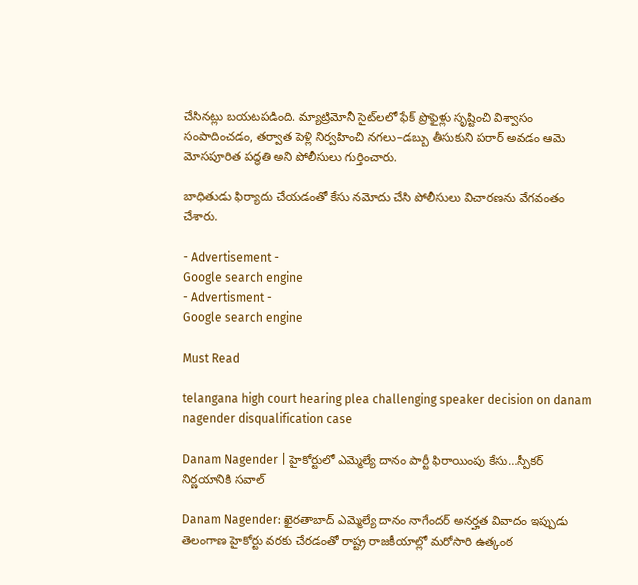చేసినట్లు బయటపడింది. మ్యాట్రిమోనీ సైట్‌లలో ఫేక్ ప్రొఫైళ్లు సృష్టించి విశ్వాసం సంపాదించడం, తర్వాత పెళ్లి నిర్వహించి నగలు–డబ్బు తీసుకుని పరార్ అవడం ఆమె మోసపూరిత పద్ధతి అని పోలీసులు గుర్తించారు.

బాధితుడు ఫిర్యాదు చేయడంతో కేసు నమోదు చేసి పోలీసులు విచారణను వేగవంతం చేశారు.

- Advertisement -
Google search engine
- Advertisment -
Google search engine

Must Read

telangana high court hearing plea challenging speaker decision on danam nagender disqualification case

Danam Nagender | హైకోర్టులో ఎమ్మెల్యే దానం పార్టీ ఫిరాయింపు కేసు…స్పీకర్ నిర్ణయానికి సవాల్

Danam Nagender: ఖైరతాబాద్ ఎమ్మెల్యే దానం నాగేందర్ అనర్హత వివాదం ఇప్పుడు తెలంగాణ హైకోర్టు వరకు చేరడంతో రాష్ట్ర రాజకీయాల్లో మరోసారి ఉత్కంఠ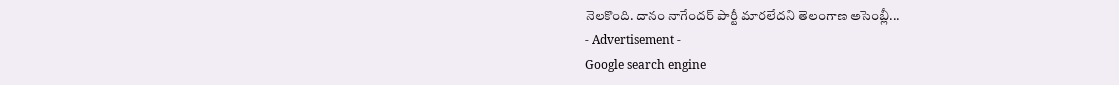నెలకొంది. దానం నాగేందర్ పార్టీ మారలేదని తెలంగాణ అసెంబ్లీ...
- Advertisement -
Google search engine